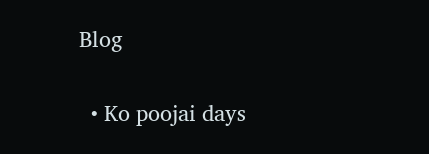Blog

  • Ko poojai days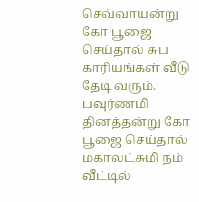செவ்வாயன்று கோ பூஜை செய்தால் சுப காரியங்கள் வீடு தேடி வரும். பவுர்ணமி தினத்தன்று கோ பூஜை செய்தால் மகாலட்சுமி நம் வீட்டில்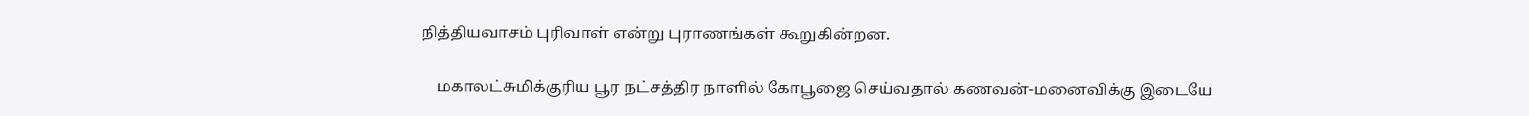நித்தியவாசம் புரிவாள் என்று புராணங்கள் கூறுகின்றன.

    மகாலட்சுமிக்குரிய பூர நட்சத்திர நாளில் கோபூஜை செய்வதால் கணவன்-மனைவிக்கு இடையே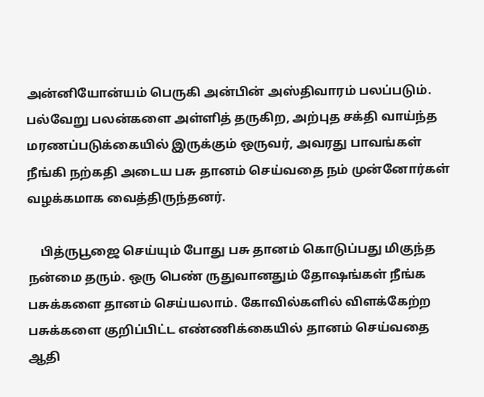அன்னியோன்யம் பெருகி அன்பின் அஸ்திவாரம் பலப்படும். பல்வேறு பலன்களை அள்ளித் தருகிற, அற்புத சக்தி வாய்ந்த மரணப்படுக்கையில் இருக்கும் ஒருவர், அவரது பாவங்கள் நீங்கி நற்கதி அடைய பசு தானம் செய்வதை நம் முன்னோர்கள் வழக்கமாக வைத்திருந்தனர்.

    பித்ருபூஜை செய்யும் போது பசு தானம் கொடுப்பது மிகுந்த நன்மை தரும். ஒரு பெண் ருதுவானதும் தோஷங்கள் நீங்க பசுக்களை தானம் செய்யலாம். கோவில்களில் விளக்கேற்ற பசுக்களை குறிப்பிட்ட எண்ணிக்கையில் தானம் செய்வதை ஆதி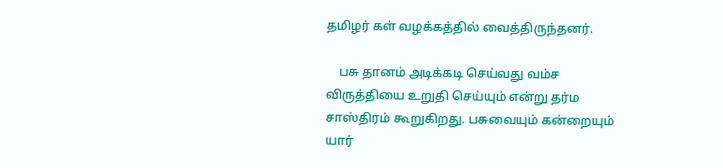தமிழர் கள் வழக்கத்தில் வைத்திருந்தனர்.

    பசு தானம் அடிக்கடி செய்வது வம்ச விருத்தியை உறுதி செய்யும் என்று தர்ம சாஸ்திரம் கூறுகிறது. பசுவையும் கன்றையும் யார்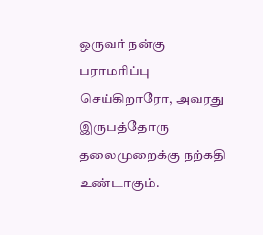ஒருவர் நன்கு பராமரிப்பு செய்கிறாரோ, அவரது இருபத்தோரு தலைமுறைக்கு நற்கதி உண்டாகும்.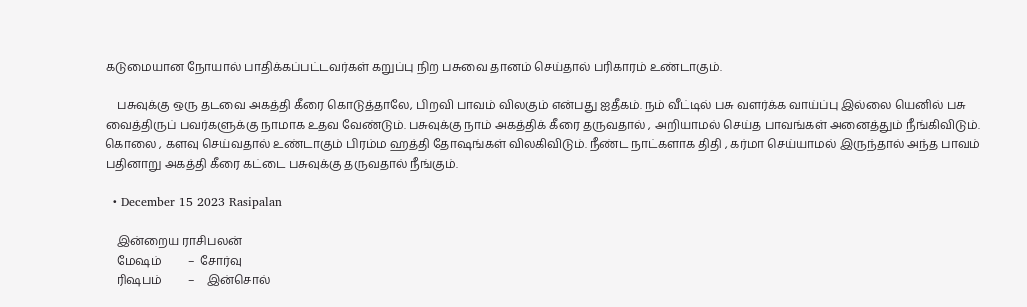கடுமையான நோயால் பாதிக்கப்பட்டவர்கள் கறுப்பு நிற பசுவை தானம் செய்தால் பரிகாரம் உண்டாகும்.

    பசுவுக்கு ஒரு தடவை அகத்தி கீரை கொடுத்தாலே, பிறவி பாவம் விலகும் என்பது ஐதீகம். நம் வீட்டில் பசு வளர்க்க வாய்ப்பு இல்லை யெனில் பசு வைத்திருப் பவர்களுக்கு நாமாக உதவ வேண்டும். பசுவுக்கு நாம் அகத்திக் கீரை தருவதால் , அறியாமல் செய்த பாவங்கள் அனைத்தும் நீங்கிவிடும். கொலை , களவு செய்வதால் உண்டாகும் பிரம்ம ஹத்தி தோஷங்கள் விலகிவிடும். நீண்ட நாட்களாக திதி , கர்மா செய்யாமல் இருந்தால் அந்த பாவம் பதினாறு அகத்தி கீரை கட்டை பசுவுக்கு தருவதால் நீங்கும்.

  • December 15 2023 Rasipalan

    இன்றைய ராசிபலன்
    மேஷம்         –  சோர்வு
    ரிஷபம்         –    இன்சொல்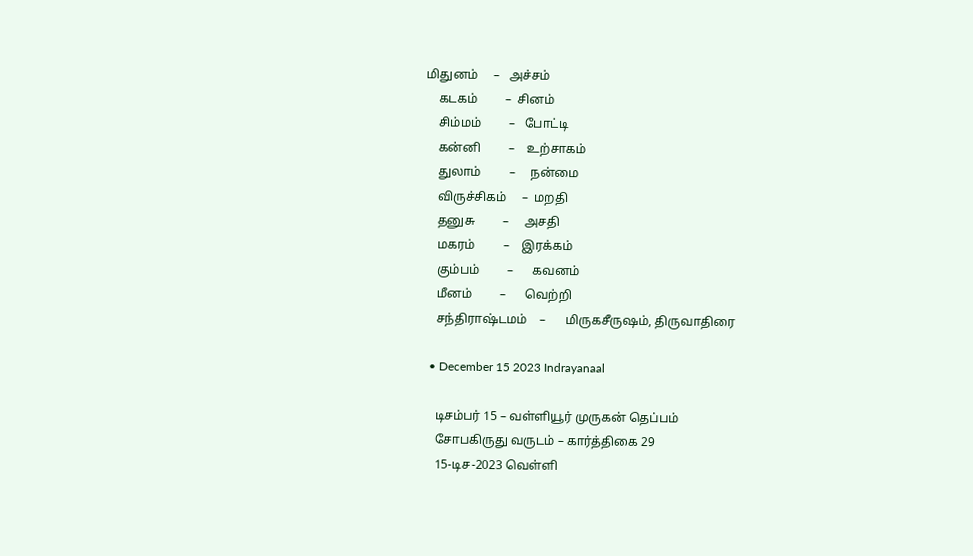மிதுனம்     –   அச்சம்
    கடகம்         –  சினம்
    சிம்மம்         –   போட்டி
    கன்னி         –    உற்சாகம்
    துலாம்         –     நன்மை
    விருச்சிகம்     –  மறதி
    தனுசு         –     அசதி
    மகரம்         –    இரக்கம்
    கும்பம்         –      கவனம்
    மீனம்         –      வெற்றி
    சந்திராஷ்டமம்    –      மிருகசீருஷம், திருவாதிரை

  • December 15 2023 Indrayanaal

    டிசம்பர் 15 – வள்ளியூர் முருகன் தெப்பம்
    சோபகிருது வருடம் – கார்த்திகை 29
    15-டிச-2023 வெள்ளி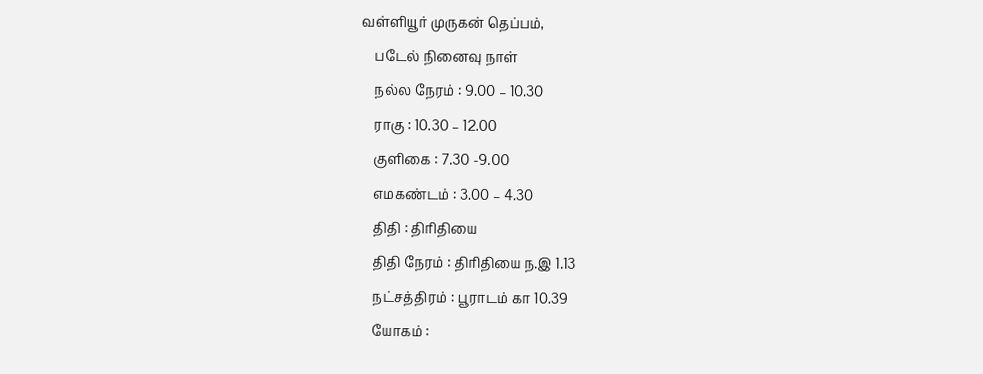வள்ளியூர் முருகன் தெப்பம்,
    படேல் நினைவு நாள்
    நல்ல நேரம் : 9.00 – 10.30
    ராகு : 10.30 – 12.00
    குளிகை : 7.30 -9.00
    எமகண்டம் : 3.00 – 4.30
    திதி : திரிதியை
    திதி நேரம் : திரிதியை ந.இ 1.13
    நட்சத்திரம் : பூராடம் கா 10.39
    யோகம் :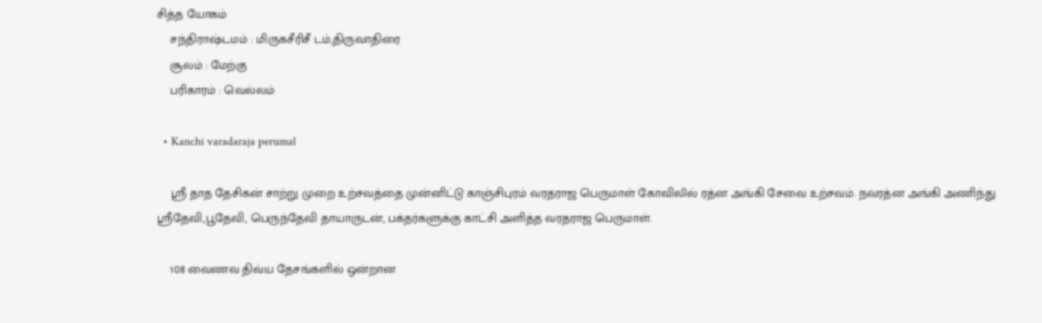சித்த யோகம்
    சந்திராஷ்டமம் : மிருகசீரிசீ டம்,திருவாதிரை
    சூலம் : மேற்கு
    பரிகாரம் : வெல்லம்

  • Kanchi varadaraja perumal

    ஸ்ரீ தாத தேசிகன் சாற்று முறை உற்சவத்தை முன்னிட்டு காஞ்சிபுரம் வரதராஜ பெருமாள் கோவிலில் ரத்ன அங்கி சேவை உற்சவம். நவரத்ன அங்கி அணிந்து ஸ்ரீதேவி,பூதேவி, பெருந்தேவி தாயாருடன், பக்தர்களுக்கு காட்சி அளித்த வரதராஜ பெருமாள்.

    108 வைணவ திவ்ய தேசங்களில் ஒன்றான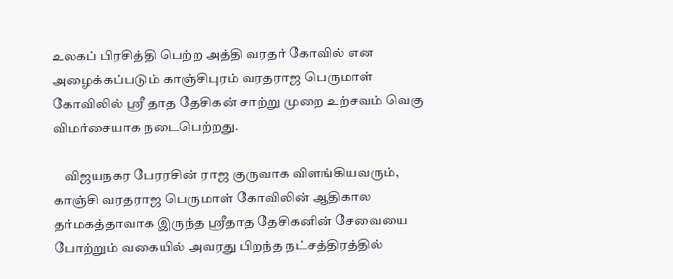உலகப் பிரசித்தி பெற்ற அத்தி வரதர் கோவில் என அழைக்கப்படும் காஞ்சிபுரம் வரதராஜ பெருமாள் கோவிலில் ஸ்ரீ தாத தேசிகன் சாற்று முறை உற்சவம் வெகு விமர்சையாக நடைபெற்றது.

    விஜயநகர பேரரசின் ராஜ குருவாக விளங்கியவரும், காஞ்சி வரதராஜ பெருமாள் கோவிலின் ஆதிகால தர்மகத்தாவாக இருந்த ஸ்ரீதாத தேசிகனின் சேவையை போற்றும் வகையில் அவரது பிறந்த நட்சத்திரத்தில்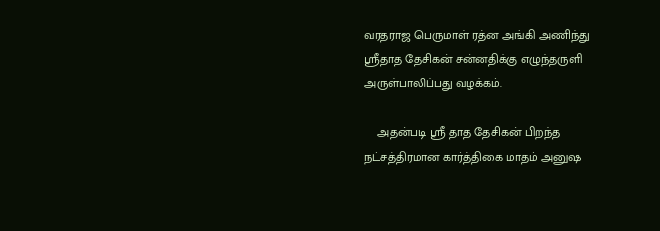வரதராஜ பெருமாள் ரத்ன அங்கி அணிந்து  ஸ்ரீதாத தேசிகன் சன்னதிக்கு எழுந்தருளி அருள்பாலிப்பது வழக்கம்.

    அதன்படி ஸ்ரீ தாத தேசிகன் பிறந்த நட்சத்திரமான கார்த்திகை மாதம் அனுஷ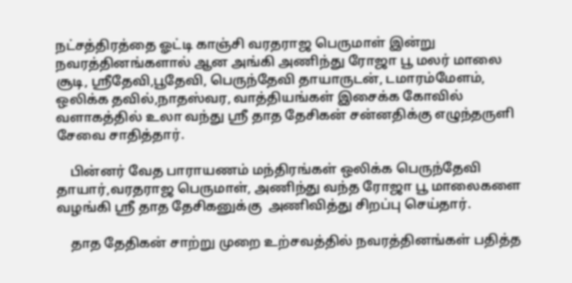நட்சத்திரத்தை ஓட்டி காஞ்சி வரதராஜ பெருமாள் இன்று நவரத்தினங்களால் ஆன அங்கி அணிந்து ரோஜா பூ மலர் மாலை சூடி, ஸ்ரீதேவி,பூதேவி, பெருந்தேவி தாயாருடன், டமாரம்மேளம், ஒலிக்க தவில்,நாதஸ்வர, வாத்தியங்கள் இசைக்க கோவில் வளாகத்தில் உலா வந்து ஸ்ரீ தாத தேசிகன் சன்னதிக்கு எழுந்தருளி சேவை சாதித்தார்.

    பின்னர் வேத பாராயணம் மந்திரங்கள் ஒலிக்க பெருந்தேவி தாயார்,வரதராஜ பெருமாள், அணிந்து வந்த ரோஜா பூ மாலைகளை வழங்கி ஸ்ரீ தாத தேசிகனுக்கு  அணிவித்து சிறப்பு செய்தார்.

    தாத தேதிகன் சாற்று முறை உற்சவத்தில் நவரத்தினங்கள் பதித்த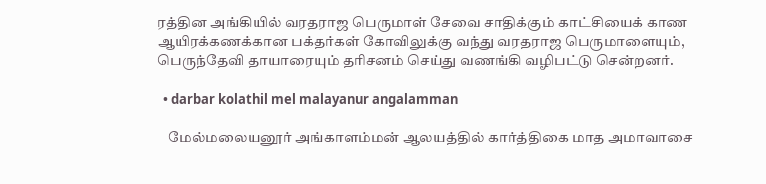ரத்தின அங்கியில் வரதராஜ பெருமாள் சேவை சாதிக்கும் காட்சியைக் காண ஆயிரக்கணக்கான பக்தர்கள் கோவிலுக்கு வந்து வரதராஜ பெருமாளையும், பெருந்தேவி தாயாரையும் தரிசனம் செய்து வணங்கி வழிபட்டு சென்றனர்.

  • darbar kolathil mel malayanur angalamman

    மேல்மலையனூர் அங்காளம்மன் ஆலயத்தில் கார்த்திகை மாத அமாவாசை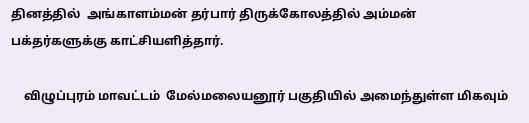தினத்தில்  அங்காளம்மன் தர்பார் திருக்கோலத்தில் அம்மன் பக்தர்களுக்கு காட்சியளித்தார்.

    விழுப்புரம் மாவட்டம்  மேல்மலையனூர் பகுதியில் அமைந்துள்ள மிகவும்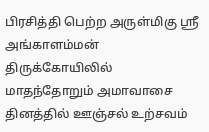பிரசித்தி பெற்ற அருள்மிகு ஸ்ரீ அங்காளம்மன் திருக்கோயிலில் மாதந்தோறும் அமாவாசை தினத்தில் ஊஞ்சல் உற்சவம்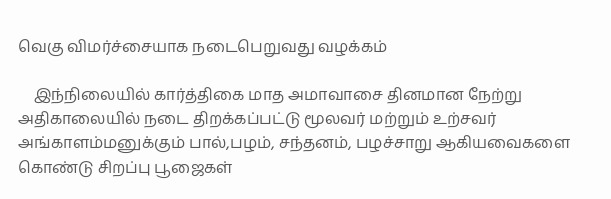வெகு விமர்ச்சையாக நடைபெறுவது வழக்கம்

    இந்நிலையில் கார்த்திகை மாத அமாவாசை தினமான நேற்று அதிகாலையில் நடை திறக்கப்பட்டு மூலவர் மற்றும் உற்சவர்  அங்காளம்மனுக்கும் பால்,பழம், சந்தனம், பழச்சாறு ஆகியவைகளை கொண்டு சிறப்பு பூஜைகள்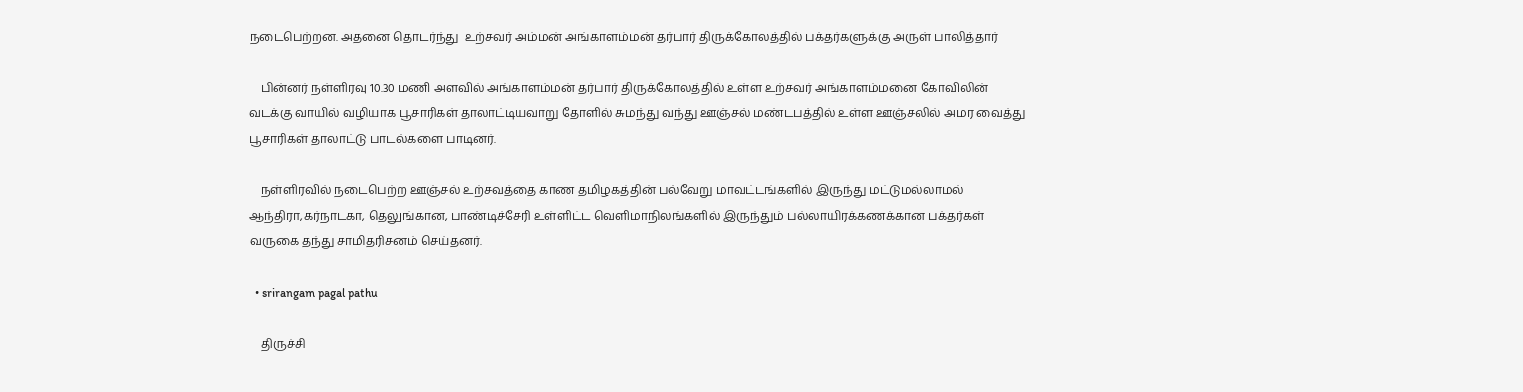நடைபெற்றன. அதனை தொடர்ந்து  உற்சவர் அம்மன் அங்காளம்மன் தர்பார் திருக்கோலத்தில் பக்தர்களுக்கு அருள் பாலித்தார்

    பின்னர் நள்ளிரவு 10.30 மணி அளவில் அங்காளம்மன் தர்பார் திருக்கோலத்தில் உள்ள உற்சவர் அங்காளம்மனை கோவிலின் வடக்கு வாயில் வழியாக பூசாரிகள் தாலாட்டியவாறு தோளில் சுமந்து வந்து ஊஞ்சல் மண்டபத்தில் உள்ள ஊஞ்சலில் அமர வைத்து பூசாரிகள் தாலாட்டு பாடல்களை பாடினர்.

    நள்ளிரவில் நடைபெற்ற ஊஞ்சல் உற்சவத்தை காண தமிழகத்தின் பல்வேறு மாவட்டங்களில் இருந்து மட்டுமல்லாமல் ஆந்திரா,கர்நாடகா, தெலுங்கான, பாண்டிச்சேரி உள்ளிட்ட வெளிமாநிலங்களில் இருந்தும் பல்லாயிரக்கணக்கான பக்தர்கள் வருகை தந்து சாமிதரிசனம் செய்தனர்.

  • srirangam pagal pathu

    திருச்சி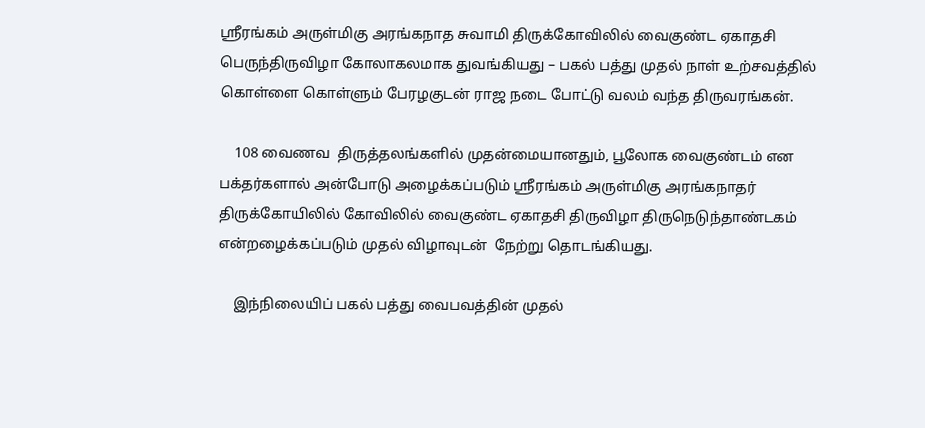ஸ்ரீரங்கம் அருள்மிகு அரங்கநாத சுவாமி திருக்கோவிலில் வைகுண்ட ஏகாதசி பெருந்திருவிழா கோலாகலமாக துவங்கியது – பகல் பத்து முதல் நாள் உற்சவத்தில் கொள்ளை கொள்ளும் பேரழகுடன் ராஜ நடை போட்டு வலம் வந்த திருவரங்கன்.

    108 வைணவ  திருத்தலங்களில் முதன்மையானதும், பூலோக வைகுண்டம் என பக்தர்களால் அன்போடு அழைக்கப்படும் ஸ்ரீரங்கம் அருள்மிகு அரங்கநாதர் திருக்கோயிலில் கோவிலில் வைகுண்ட ஏகாதசி திருவிழா திருநெடுந்தாண்டகம் என்றழைக்கப்படும் முதல் விழாவுடன்  நேற்று தொடங்கியது.

    இந்நிலையிப் பகல் பத்து வைபவத்தின் முதல்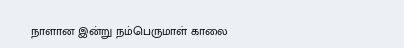நாளான இன்று நம்பெருமாள் காலை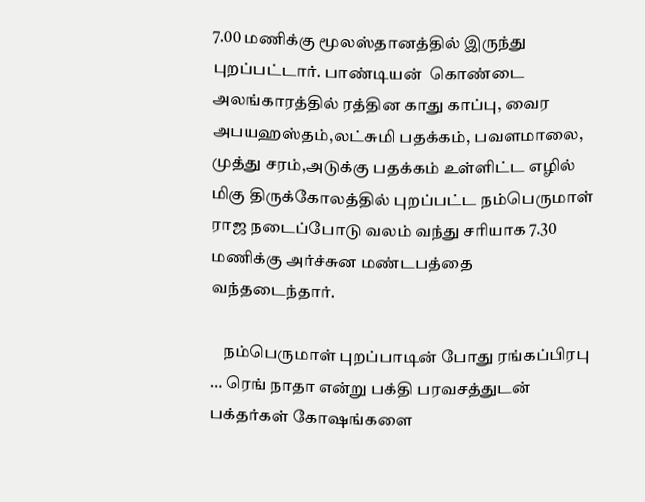7.00 மணிக்கு மூலஸ்தானத்தில் இருந்து புறப்பட்டார். பாண்டியன்  கொண்டை அலங்காரத்தில் ரத்தின காது காப்பு, வைர அபயஹஸ்தம்,லட்சுமி பதக்கம், பவளமாலை, முத்து சரம்,அடுக்கு பதக்கம் உள்ளிட்ட எழில் மிகு திருக்கோலத்தில் புறப்பட்ட நம்பெருமாள் ராஜ நடைப்போடு வலம் வந்து சரியாக 7.30 மணிக்கு அர்ச்சுன மண்டபத்தை வந்தடைந்தார்.

    நம்பெருமாள் புறப்பாடின் போது ரங்கப்பிரபு … ரெங் நாதா என்று பக்தி பரவசத்துடன் பக்தர்கள் கோஷங்களை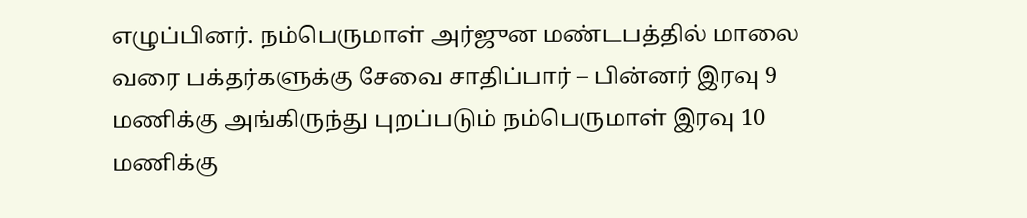எழுப்பினர். நம்பெருமாள் அர்ஜுன மண்டபத்தில் மாலை வரை பக்தர்களுக்கு சேவை சாதிப்பார் – பின்னர் இரவு 9 மணிக்கு அங்கிருந்து புறப்படும் நம்பெருமாள் இரவு 10 மணிக்கு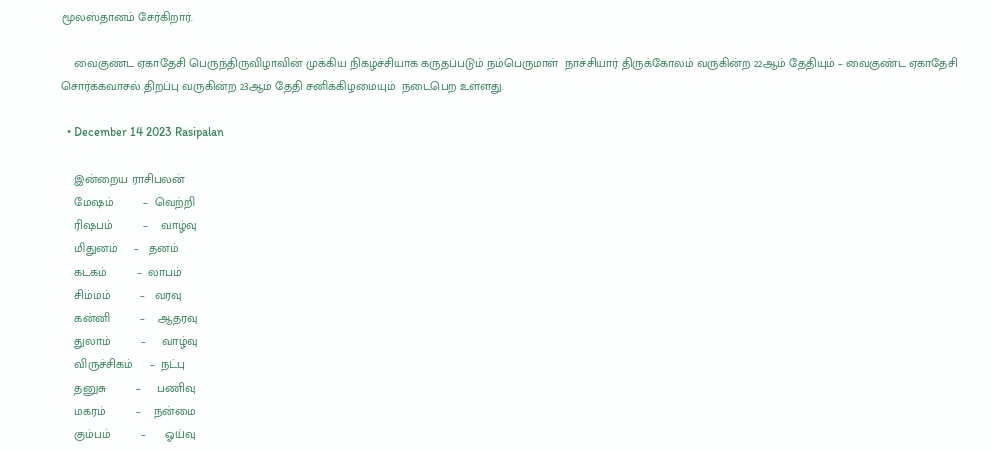மூலஸ்தானம் சேர்கிறார்.

    வைகுண்ட ஏகாதேசி பெருந்திருவிழாவின் முக்கிய நிகழ்ச்சியாக கருதப்படும் நம்பெருமாள்  நாச்சியார் திருக்கோலம் வருகின்ற 22ஆம் தேதியும் – வைகுண்ட ஏகாதேசி சொர்க்கவாசல் திறப்பு வருகின்ற 23ஆம் தேதி சனிக்கிழமையும்  நடைபெற உள்ளது.

  • December 14 2023 Rasipalan

    இன்றைய ராசிபலன்
    மேஷம்         –  வெற்றி
    ரிஷபம்         –    வாழ்வு
    மிதுனம்     –   தனம்
    கடகம்         –  லாபம்
    சிம்மம்         –   வரவு
    கன்னி         –    ஆதரவு
    துலாம்         –     வாழ்வு
    விருச்சிகம்     –  நட்பு
    தனுசு         –     பணிவு
    மகரம்         –    நன்மை
    கும்பம்         –      ஓய்வு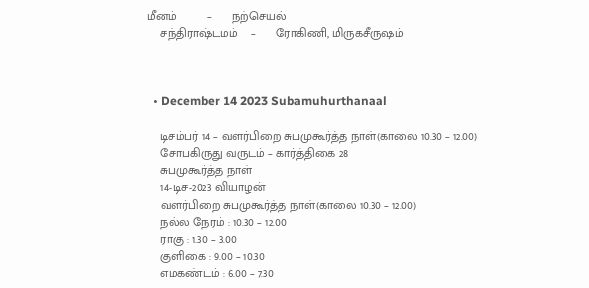மீனம்         –      நற்செயல்
    சந்திராஷ்டமம்    –      ரோகிணி, மிருகசீருஷம்



  • December 14 2023 Subamuhurthanaal

    டிசம்பர் 14 – வளர்பிறை சுபமுகூர்த்த நாள்(காலை 10.30 – 12.00)
    சோபகிருது வருடம் – கார்த்திகை 28
    சுபமுகூர்த்த நாள்
    14-டிச-2023 வியாழன்
    வளர்பிறை சுபமுகூர்த்த நாள்(காலை 10.30 – 12.00)
    நல்ல நேரம் : 10.30 – 12.00
    ராகு : 1.30 – 3.00
    குளிகை : 9.00 – 10.30
    எமகண்டம் : 6.00 – 7.30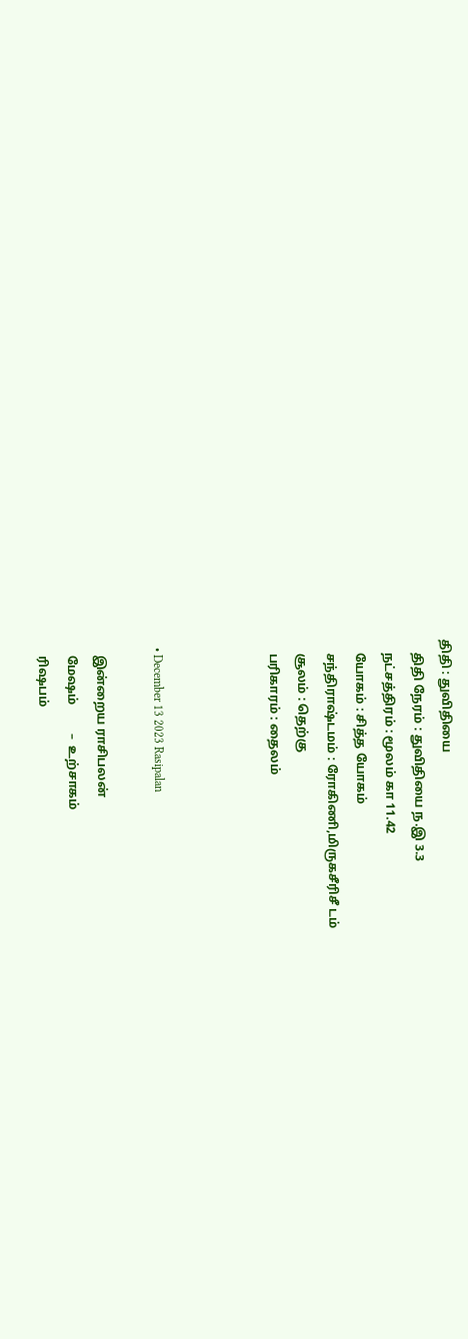திதி : துவிதியை
    திதி நேரம் : துவிதியை ந.இ 3.3
    நட்சத்திரம் : மூலம் கா 11.42
    யோகம் : சித்த யோகம்
    சந்திராஷ்டமம் : ரோகிணி,மிருகசீரிசீ டம்
    சூலம் : தெற்கு
    பரிகாரம் : தைலம்



  • December 13 2023 Rasipalan

    இன்றைய ராசிபலன்
    மேஷம்         –  உற்சாகம்
    ரிஷபம்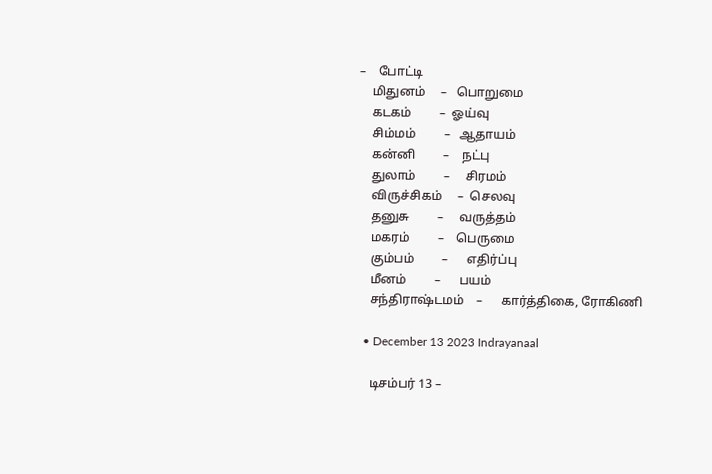–    போட்டி
    மிதுனம்     –   பொறுமை
    கடகம்         –  ஓய்வு
    சிம்மம்         –   ஆதாயம்
    கன்னி         –    நட்பு
    துலாம்         –     சிரமம்
    விருச்சிகம்     –  செலவு
    தனுசு         –     வருத்தம்
    மகரம்         –    பெருமை
    கும்பம்         –      எதிர்ப்பு
    மீனம்         –      பயம்
    சந்திராஷ்டமம்    –      கார்த்திகை, ரோகிணி

  • December 13 2023 Indrayanaal

    டிசம்பர் 13 –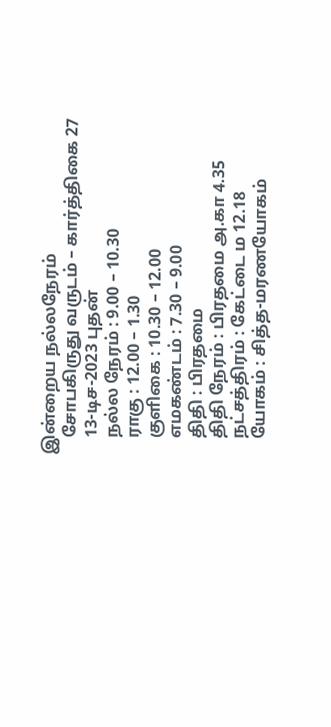இன்றைய நல்லநேரம்
    சோபகிருது வருடம் – கார்த்திகை 27
    13-டிச-2023 புதன்
    நல்ல நேரம் : 9.00 – 10.30
    ராகு : 12.00 – 1.30
    குளிகை : 10.30 – 12.00
    எமகண்டம் : 7.30 – 9.00
    திதி : பிரதமை
    திதி நேரம் : பிரதமை அ.கா 4.35
    நட்சத்திரம் : கேட்டை ம 12.18
    யோகம் : சித்த-மரணயோகம்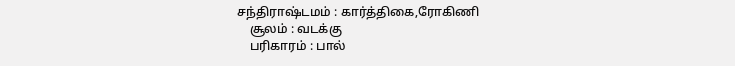சந்திராஷ்டமம் : கார்த்திகை,ரோகிணி
    சூலம் : வடக்கு
    பரிகாரம் : பால்